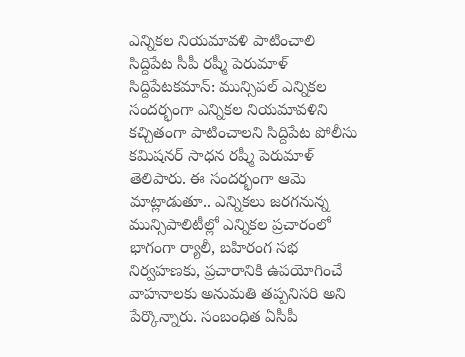ఎన్నికల నియమావళి పాటించాలి
సిద్దిపేట సీపీ రష్మీ పెరుమాళ్
సిద్దిపేటకమాన్: మున్సిపల్ ఎన్నికల సందర్భంగా ఎన్నికల నియమావళిని కచ్చితంగా పాటించాలని సిద్దిపేట పోలీసు కమిషనర్ సాధన రష్మీ పెరుమాళ్ తెలిపారు. ఈ సందర్భంగా ఆమె మాట్లాడుతూ.. ఎన్నికలు జరగనున్న మున్సిపాలిటీల్లో ఎన్నికల ప్రచారంలో భాగంగా ర్యాలీ, బహిరంగ సభ నిర్వహణకు, ప్రచారానికి ఉపయోగించే వాహనాలకు అనుమతి తప్పనిసరి అని పేర్కొన్నారు. సంబంధిత ఏసీపీ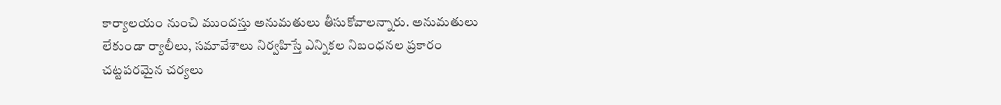కార్యాలయం నుంచి ముందస్తు అనుమతులు తీసుకోవాలన్నారు. అనుమతులు లేకుండా ర్యాలీలు, సమావేశాలు నిర్వహిస్తే ఎన్నికల నిబంధనల ప్రకారం చట్టపరమైన చర్యలు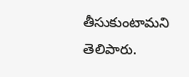తీసుకుంటామని తెలిపారు.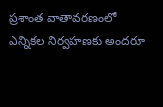ప్రశాంత వాతావరణంలో ఎన్నికల నిర్వహణకు అందరూ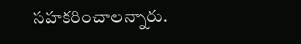సహకరించాలన్నారు.